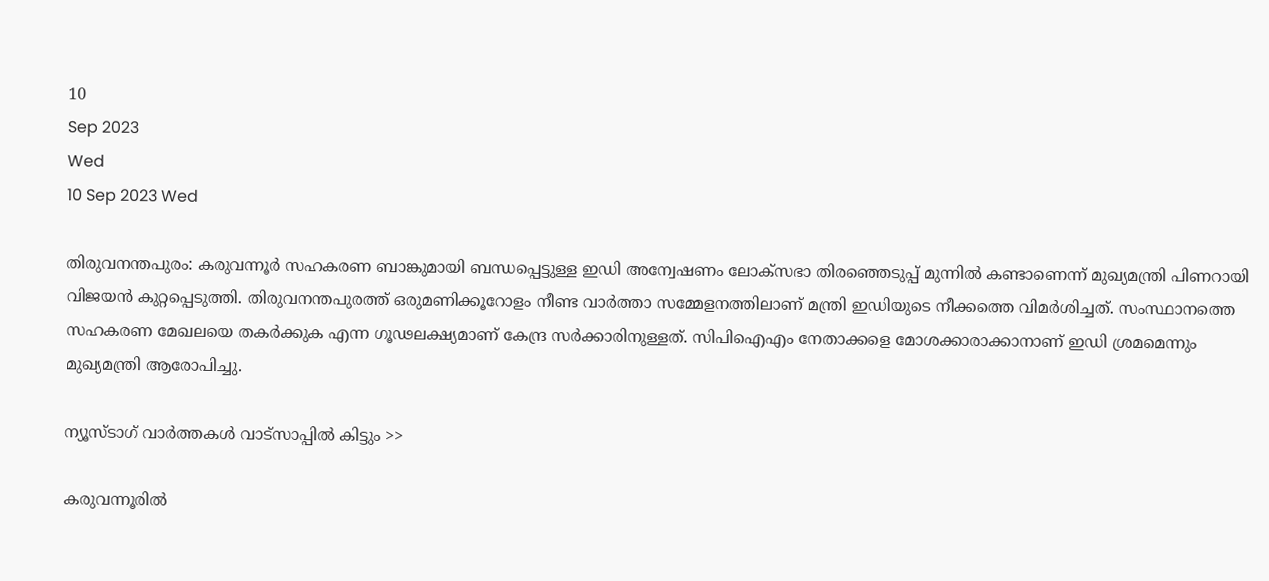10
Sep 2023
Wed
10 Sep 2023 Wed

തിരുവനന്തപുരം: കരുവന്നൂർ സഹകരണ ബാങ്കുമായി ബന്ധപ്പെട്ടുള്ള ഇഡി അന്വേഷണം ലോക്സഭാ തിരഞ്ഞെടുപ്പ് മുന്നിൽ കണ്ടാണെന്ന് മുഖ്യമന്ത്രി പിണറായി വിജയൻ കുറ്റപ്പെടുത്തി. തിരുവനന്തപുരത്ത് ഒരുമണിക്കൂറോളം നീണ്ട വാർത്താ സമ്മേളനത്തിലാണ് മന്ത്രി ഇഡിയുടെ നീക്കത്തെ വിമർശിച്ചത്. സംസ്ഥാനത്തെ സഹകരണ മേഖലയെ തകർക്കുക എന്ന ഗൂഢലക്ഷ്യമാണ് കേന്ദ്ര സർക്കാരിനുള്ളത്. സിപിഐഎം നേതാക്കളെ മോശക്കാരാക്കാനാണ് ഇഡി ശ്രമമെന്നും മുഖ്യമന്ത്രി ആരോപിച്ചു.

ന്യൂസ്ടാഗ് വാര്‍ത്തകള്‍ വാട്‌സാപ്പില്‍ കിട്ടും >>

കരുവന്നൂരിൽ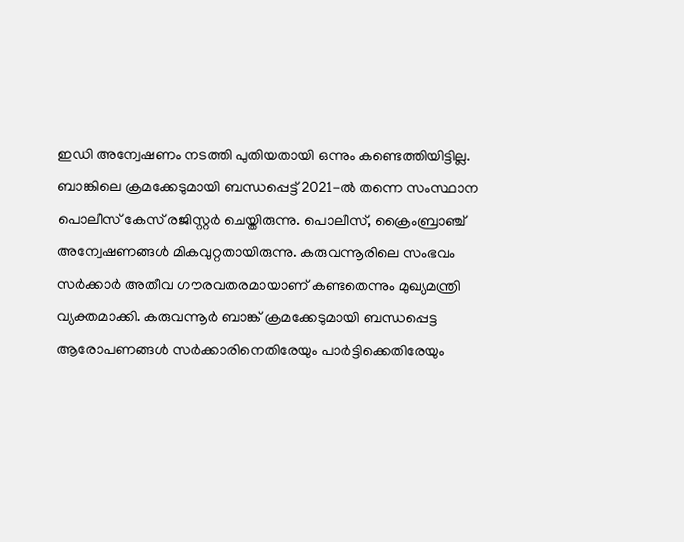ഇഡി അന്വേഷണം നടത്തി പുതിയതായി ഒന്നും കണ്ടെത്തിയിട്ടില്ല. ബാങ്കിലെ ക്രമക്കേടുമായി ബന്ധപ്പെട്ട് 2021-ൽ തന്നെ സംസ്ഥാന പൊലീസ് കേസ് രജിസ്റ്റർ ചെയ്തിരുന്നു. പൊലീസ്, ക്രൈംബ്രാഞ്ച് അന്വേഷണങ്ങൾ മികവുറ്റതായിരുന്നു. കരുവന്നൂരിലെ സംഭവം സർക്കാർ അതീവ ഗൗരവതരമായാണ് കണ്ടതെന്നും മുഖ്യമന്ത്രി വ്യക്തമാക്കി. കരുവന്നൂർ ബാങ്ക് ക്രമക്കേടുമായി ബന്ധപ്പെട്ട ആരോപണങ്ങൾ സർക്കാരിനെതിരേയും പാർട്ടിക്കെതിരേയും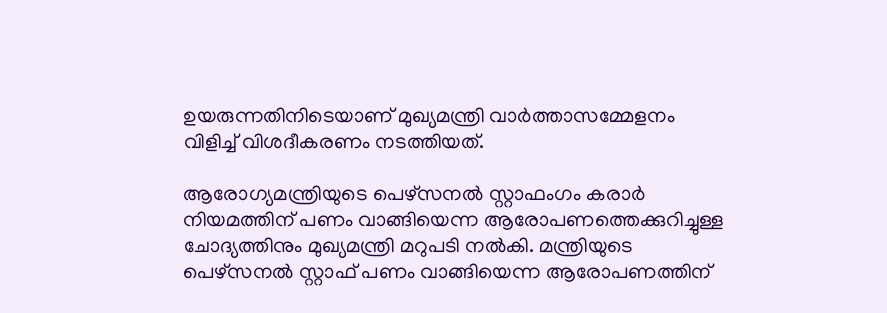ഉയരുന്നതിനിടെയാണ് മുഖ്യമന്ത്രി വാർത്താസമ്മേളനം വിളിച്ച് വിശദീകരണം നടത്തിയത്.

ആരോഗ്യമന്ത്രിയുടെ പെഴ്സനൽ സ്റ്റാഫംഗം കരാർ നിയമത്തിന് പണം വാങ്ങിയെന്ന ആരോപണത്തെക്കുറിച്ചുള്ള ചോദ്യത്തിനും മുഖ്യമന്ത്രി മറുപടി നൽകി. മന്ത്രിയുടെ പെഴ്സനൽ സ്റ്റാഫ് പണം വാങ്ങിയെന്ന ആരോപണത്തിന്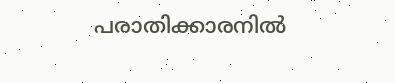പരാതിക്കാരനിൽ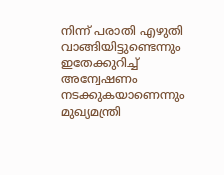നിന്ന് പരാതി എഴുതി വാങ്ങിയിട്ടുണ്ടെന്നും ഇതേക്കുറിച്ച് അന്വേഷണം നടക്കുകയാണെന്നും മുഖ്യമന്ത്രി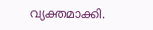വ്യക്തമാക്കി.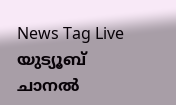News Tag Live യുട്യൂബ് ചാനല്‍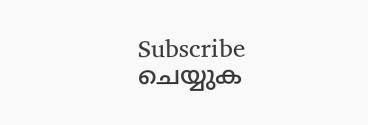Subscribe ചെയ്യുക